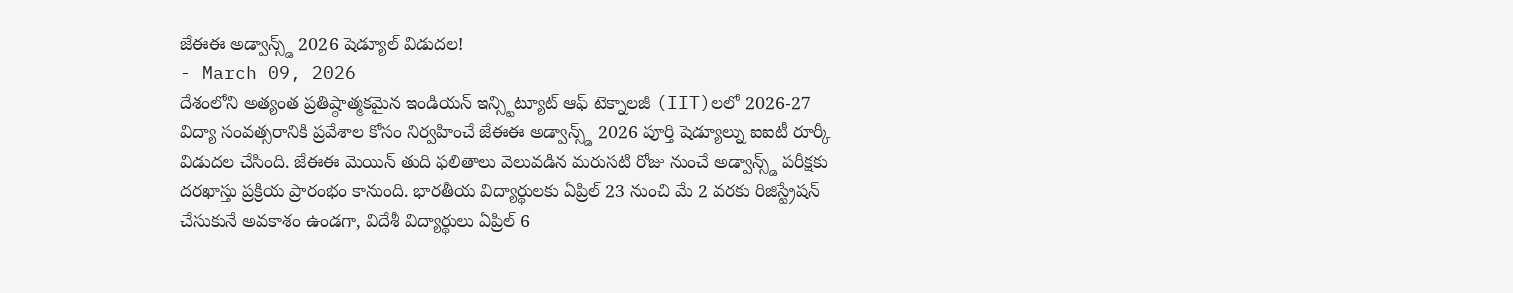జేఈఈ అడ్వాన్స్డ్ 2026 షెడ్యూల్ విడుదల!
- March 09, 2026
దేశంలోని అత్యంత ప్రతిష్ఠాత్మకమైన ఇండియన్ ఇన్స్టిట్యూట్ ఆఫ్ టెక్నాలజీ (IIT)లలో 2026-27 విద్యా సంవత్సరానికి ప్రవేశాల కోసం నిర్వహించే జేఈఈ అడ్వాన్స్డ్ 2026 పూర్తి షెడ్యూల్ను ఐఐటీ రూర్కీ విడుదల చేసింది. జేఈఈ మెయిన్ తుది ఫలితాలు వెలువడిన మరుసటి రోజు నుంచే అడ్వాన్స్డ్ పరీక్షకు దరఖాస్తు ప్రక్రియ ప్రారంభం కానుంది. భారతీయ విద్యార్థులకు ఏప్రిల్ 23 నుంచి మే 2 వరకు రిజిస్ట్రేషన్ చేసుకునే అవకాశం ఉండగా, విదేశీ విద్యార్థులు ఏప్రిల్ 6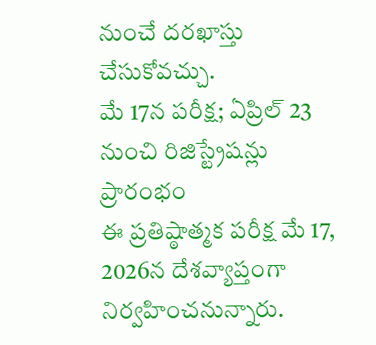నుంచే దరఖాస్తు చేసుకోవచ్చు.
మే 17న పరీక్ష; ఏప్రిల్ 23 నుంచి రిజిస్ట్రేషన్లు ప్రారంభం
ఈ ప్రతిష్ఠాత్మక పరీక్ష మే 17, 2026న దేశవ్యాప్తంగా నిర్వహించనున్నారు.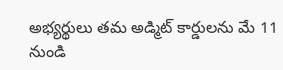అభ్యర్థులు తమ అడ్మిట్ కార్డులను మే 11 నుండి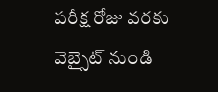పరీక్ష రోజు వరకు వెబ్సైట్ నుండి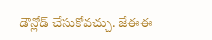డౌన్లోడ్ చేసుకోవచ్చు. జేఈఈ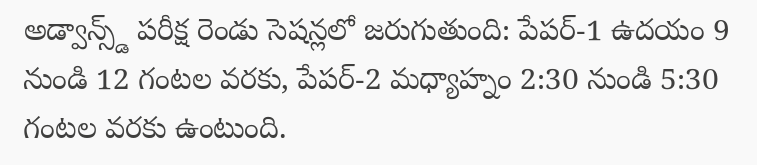అడ్వాన్స్డ్ పరీక్ష రెండు సెషన్లలో జరుగుతుంది: పేపర్-1 ఉదయం 9 నుండి 12 గంటల వరకు, పేపర్-2 మధ్యాహ్నం 2:30 నుండి 5:30 గంటల వరకు ఉంటుంది.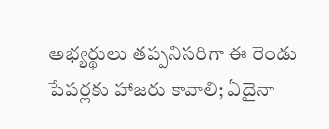అభ్యర్థులు తప్పనిసరిగా ఈ రెండు పేపర్లకు హాజరు కావాలి; ఏదైనా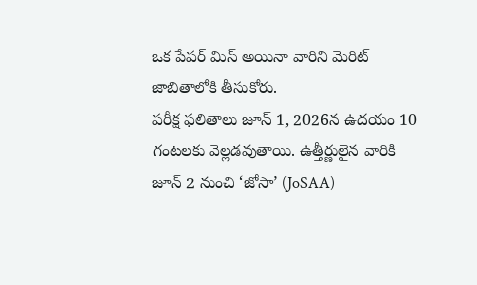ఒక పేపర్ మిస్ అయినా వారిని మెరిట్ జాబితాలోకి తీసుకోరు.
పరీక్ష ఫలితాలు జూన్ 1, 2026న ఉదయం 10 గంటలకు వెల్లడవుతాయి. ఉత్తీర్ణులైన వారికి జూన్ 2 నుంచి ‘జోసా’ (JoSAA)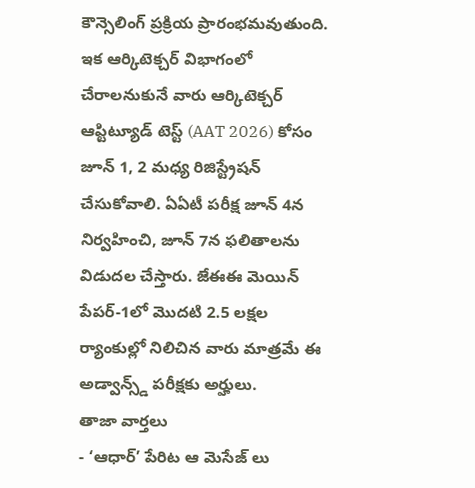కౌన్సెలింగ్ ప్రక్రియ ప్రారంభమవుతుంది. ఇక ఆర్కిటెక్చర్ విభాగంలో చేరాలనుకునే వారు ఆర్కిటెక్చర్ ఆప్టిట్యూడ్ టెస్ట్ (AAT 2026) కోసం జూన్ 1, 2 మధ్య రిజిస్ట్రేషన్ చేసుకోవాలి. ఏఏటీ పరీక్ష జూన్ 4న నిర్వహించి, జూన్ 7న ఫలితాలను విడుదల చేస్తారు. జేఈఈ మెయిన్ పేపర్-1లో మొదటి 2.5 లక్షల ర్యాంకుల్లో నిలిచిన వారు మాత్రమే ఈ అడ్వాన్స్డ్ పరీక్షకు అర్హులు.
తాజా వార్తలు
- ‘ఆధార్’ పేరిట ఆ మెసేజ్ లు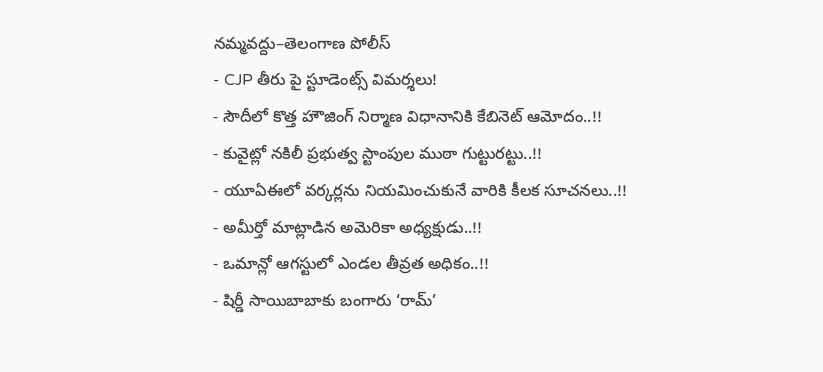నమ్మవద్దు–తెలంగాణ పోలీస్
- CJP తీరు పై స్టూడెంట్స్ విమర్శలు!
- సౌదీలో కొత్త హౌజింగ్ నిర్మాణ విధానానికి కేబినెట్ ఆమోదం..!!
- కువైట్లో నకిలీ ప్రభుత్వ స్టాంపుల ముఠా గుట్టురట్టు..!!
- యూఏఈలో వర్కర్లను నియమించుకునే వారికి కీలక సూచనలు..!!
- అమీర్తో మాట్లాడిన అమెరికా అధ్యక్షుడు..!!
- ఒమాన్లో ఆగస్టులో ఎండల తీవ్రత అధికం..!!
- షిర్డీ సాయిబాబాకు బంగారు ‘రామ్’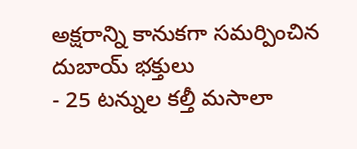అక్షరాన్ని కానుకగా సమర్పించిన దుబాయ్ భక్తులు
- 25 టన్నుల కల్తీ మసాలా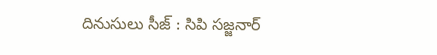దినుసులు సీజ్ : సిపి సజ్జనార్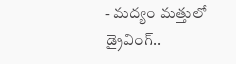- మద్యం మత్తులో డ్రైవింగ్..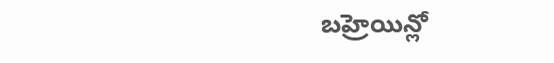బహ్రెయిన్లో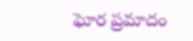ఘోర ప్రమాదం